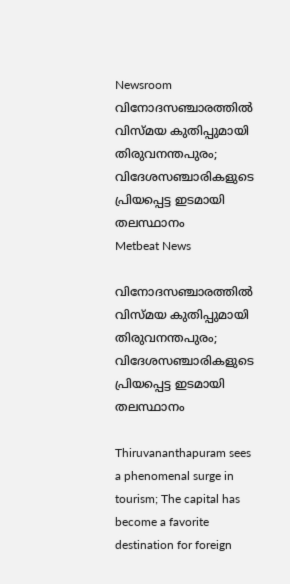Newsroom
വിനോദസഞ്ചാരത്തിൽ വിസ്മയ കുതിപ്പുമായി തിരുവനന്തപുരം; വിദേശസഞ്ചാരികളുടെ പ്രിയപ്പെട്ട ഇടമായി തലസ്ഥാനം
Metbeat News

വിനോദസഞ്ചാരത്തിൽ വിസ്മയ കുതിപ്പുമായി തിരുവനന്തപുരം; വിദേശസഞ്ചാരികളുടെ പ്രിയപ്പെട്ട ഇടമായി തലസ്ഥാനം

Thiruvananthapuram sees a phenomenal surge in tourism; The capital has become a favorite destination for foreign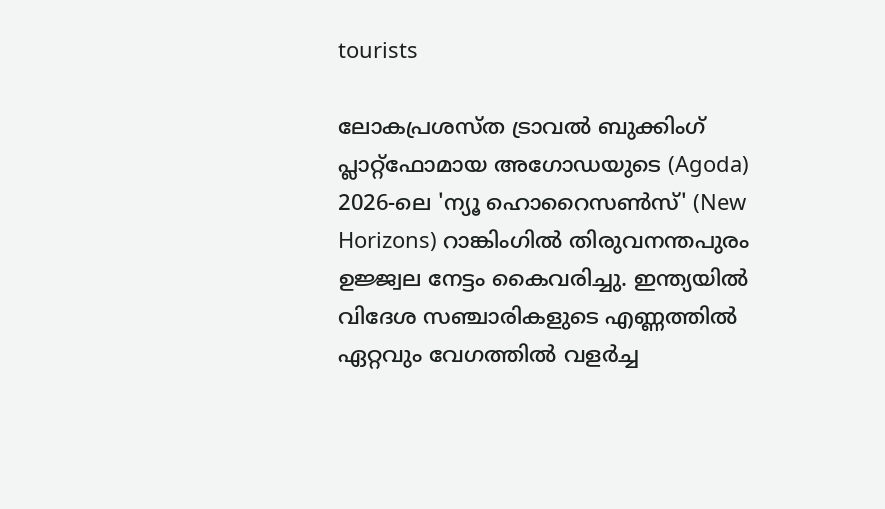tourists

ലോകപ്രശസ്ത ട്രാവൽ ബുക്കിംഗ് പ്ലാറ്റ്‌ഫോമായ അഗോഡയുടെ (Agoda) 2026-ലെ 'ന്യൂ ഹൊറൈസൺസ്' (New Horizons) റാങ്കിംഗിൽ തിരുവനന്തപുരം ഉജ്ജ്വല നേട്ടം കൈവരിച്ചു. ഇന്ത്യയിൽ വിദേശ സഞ്ചാരികളുടെ എണ്ണത്തിൽ ഏറ്റവും വേഗത്തിൽ വളർച്ച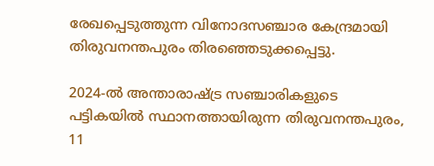രേഖപ്പെടുത്തുന്ന വിനോദസഞ്ചാര കേന്ദ്രമായി തിരുവനന്തപുരം തിരഞ്ഞെടുക്കപ്പെട്ടു.

2024-ൽ അന്താരാഷ്ട്ര സഞ്ചാരികളുടെ പട്ടികയിൽ സ്ഥാനത്തായിരുന്ന തിരുവനന്തപുരം, 11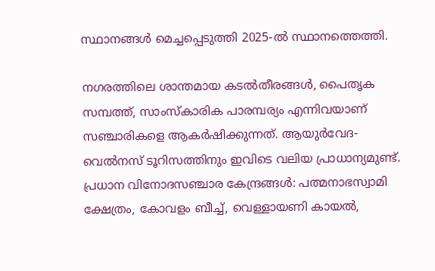സ്ഥാനങ്ങൾ മെച്ചപ്പെടുത്തി 2025-ൽ സ്ഥാനത്തെത്തി.

നഗരത്തിലെ ശാന്തമായ കടൽതീരങ്ങൾ, പൈതൃക സമ്പത്ത്, സാംസ്‌കാരിക പാരമ്പര്യം എന്നിവയാണ് സഞ്ചാരികളെ ആകർഷിക്കുന്നത്. ആയുർവേദ-വെൽനസ് ടൂറിസത്തിനും ഇവിടെ വലിയ പ്രാധാന്യമുണ്ട്.
പ്രധാന വിനോദസഞ്ചാര കേന്ദ്രങ്ങൾ: പത്മനാഭസ്വാമി ക്ഷേത്രം, കോവളം ബീച്ച്, വെള്ളായണി കായൽ,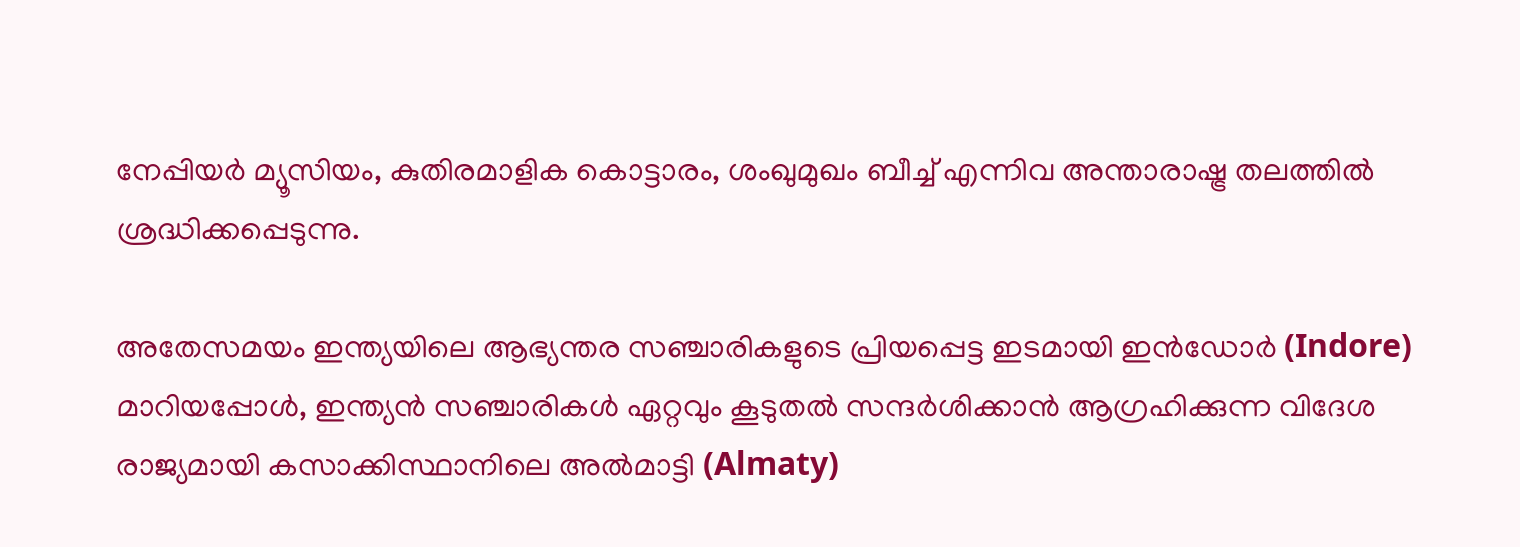നേപ്പിയർ മ്യൂസിയം, കുതിരമാളിക കൊട്ടാരം, ശംഖുമുഖം ബീച്ച് എന്നിവ അന്താരാഷ്ട്ര തലത്തിൽ ശ്രദ്ധിക്കപ്പെടുന്നു.

അതേസമയം ഇന്ത്യയിലെ ആഭ്യന്തര സഞ്ചാരികളുടെ പ്രിയപ്പെട്ട ഇടമായി ഇൻഡോർ (Indore) മാറിയപ്പോൾ, ഇന്ത്യൻ സഞ്ചാരികൾ ഏറ്റവും കൂടുതൽ സന്ദർശിക്കാൻ ആഗ്രഹിക്കുന്ന വിദേശ രാജ്യമായി കസാക്കിസ്ഥാനിലെ അൽമാട്ടി (Almaty)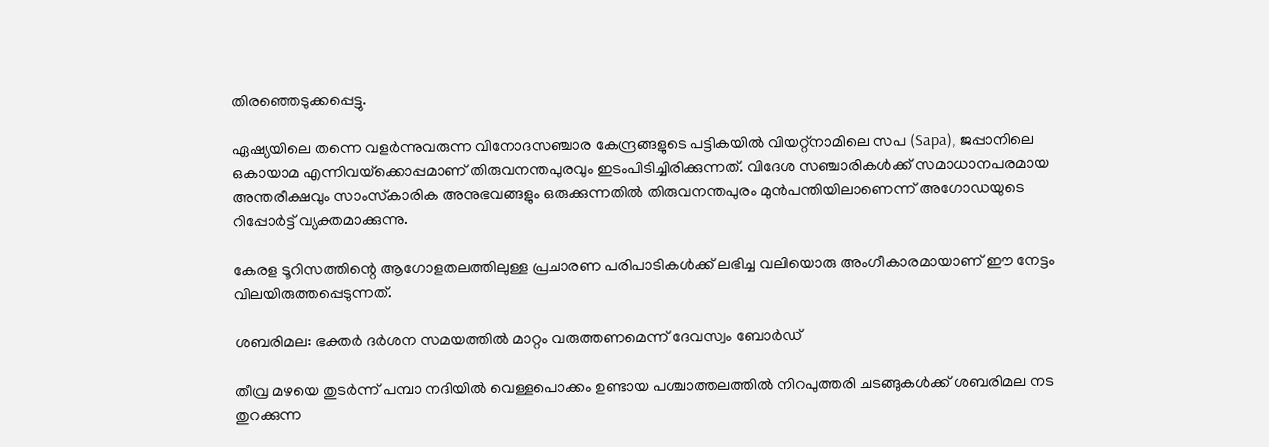തിരഞ്ഞെടുക്കപ്പെട്ടു.

ഏഷ്യയിലെ തന്നെ വളർന്നുവരുന്ന വിനോദസഞ്ചാര കേന്ദ്രങ്ങളുടെ പട്ടികയിൽ വിയറ്റ്‌നാമിലെ സപ (Sapa), ജപ്പാനിലെ ഒകായാമ എന്നിവയ്‌ക്കൊപ്പമാണ് തിരുവനന്തപുരവും ഇടംപിടിച്ചിരിക്കുന്നത്. വിദേശ സഞ്ചാരികൾക്ക് സമാധാനപരമായ അന്തരീക്ഷവും സാംസ്‌കാരിക അനുഭവങ്ങളും ഒരുക്കുന്നതിൽ തിരുവനന്തപുരം മുൻപന്തിയിലാണെന്ന് അഗോഡയുടെ റിപ്പോർട്ട് വ്യക്തമാക്കുന്നു.

കേരള ടൂറിസത്തിന്റെ ആഗോളതലത്തിലുള്ള പ്രചാരണ പരിപാടികൾക്ക് ലഭിച്ച വലിയൊരു അംഗീകാരമായാണ് ഈ നേട്ടം വിലയിരുത്തപ്പെടുന്നത്.

ശബരിമല: ഭക്തര്‍ ദര്‍ശന സമയത്തില്‍ മാറ്റം വരുത്തണമെന്ന് ദേവസ്വം ബോര്‍ഡ്

തീവ്ര മഴയെ തുടര്‍ന്ന് പമ്പാ നദിയില്‍ വെള്ളപൊക്കം ഉണ്ടായ പശ്ചാത്തലത്തില്‍ നിറപുത്തരി ചടങ്ങുകള്‍ക്ക് ശബരിമല നട തുറക്കുന്ന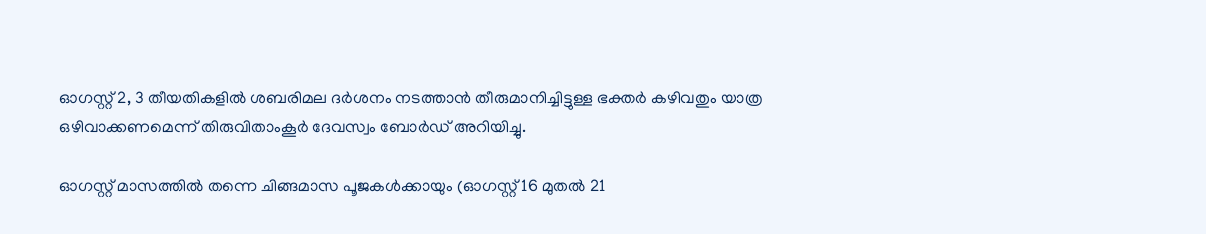ഓഗസ്റ്റ് 2, 3 തീയതികളില്‍ ശബരിമല ദര്‍ശനം നടത്താന്‍ തീരുമാനിച്ചിട്ടുള്ള ഭക്തര്‍ കഴിവതും യാത്ര ഒഴിവാക്കണമെന്ന് തിരുവിതാംകൂര്‍ ദേവസ്വം ബോര്‍ഡ് അറിയിച്ചു.

ഓഗസ്റ്റ് മാസത്തില്‍ തന്നെ ചിങ്ങമാസ പൂജകള്‍ക്കായും (ഓഗസ്റ്റ് 16 മുതല്‍ 21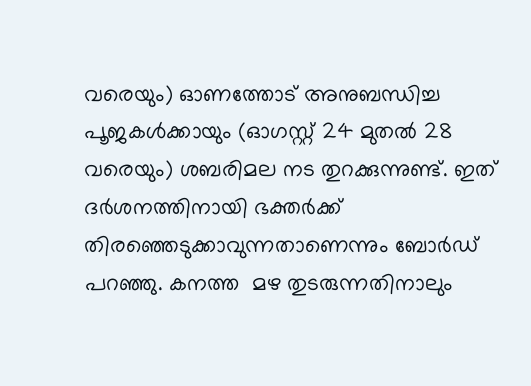വരെയും) ഓണത്തോട് അനുബന്ധിച്ച പൂജകള്‍ക്കായും (ഓഗസ്റ്റ് 24 മുതല്‍ 28 വരെയും) ശബരിമല നട തുറക്കുന്നുണ്ട്. ഇത് ദര്‍ശനത്തിനായി ഭക്തര്‍ക്ക് തിരഞ്ഞെടുക്കാവുന്നതാണെന്നും ബോര്‍ഡ് പറഞ്ഞു. കനത്ത  മഴ തുടരുന്നതിനാലും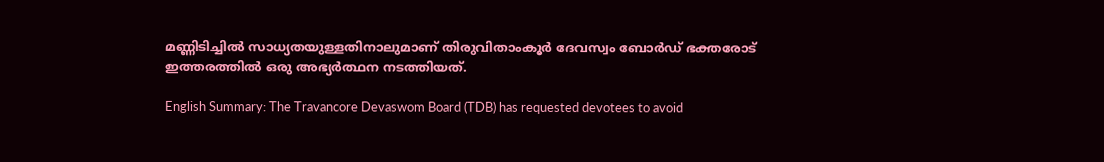മണ്ണിടിച്ചില്‍ സാധ്യതയുള്ളതിനാലുമാണ് തിരുവിതാംകൂര്‍ ദേവസ്വം ബോര്‍ഡ് ഭക്തരോട് ഇത്തരത്തില്‍ ഒരു അഭ്യര്‍ത്ഥന നടത്തിയത്.

English Summary: The Travancore Devaswom Board (TDB) has requested devotees to avoid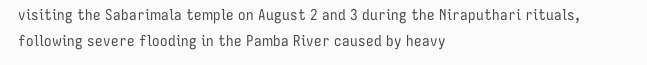visiting the Sabarimala temple on August 2 and 3 during the Niraputhari rituals, following severe flooding in the Pamba River caused by heavy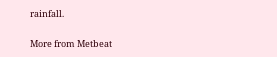rainfall.

More from Metbeat